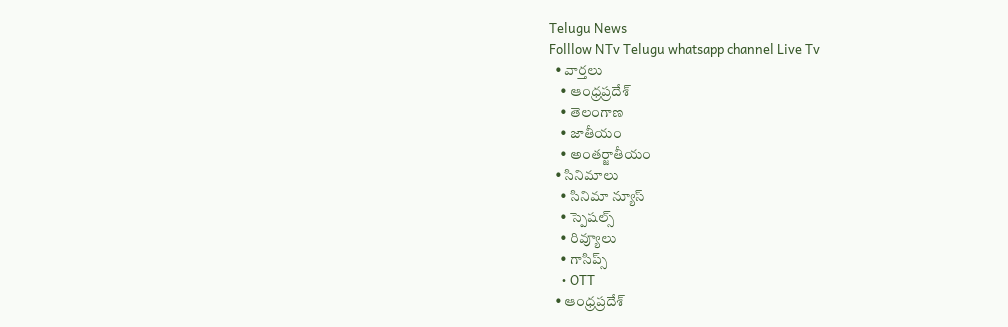Telugu News
Folllow NTv Telugu whatsapp channel Live Tv
  • వార్తలు
    • ఆంధ్రప్రదేశ్
    • తెలంగాణ
    • జాతీయం
    • అంతర్జాతీయం
  • సినిమాలు
    • సినిమా న్యూస్
    • స్పెషల్స్
    • రివ్యూలు
    • గాసిప్స్
    • OTT
  • ఆంధ్రప్రదేశ్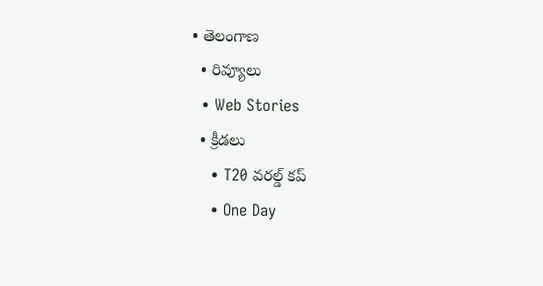• తెలంగాణ
  • రివ్యూలు
  • Web Stories
  • క్రీడలు
    • T20 వరల్డ్ కప్
    • One Day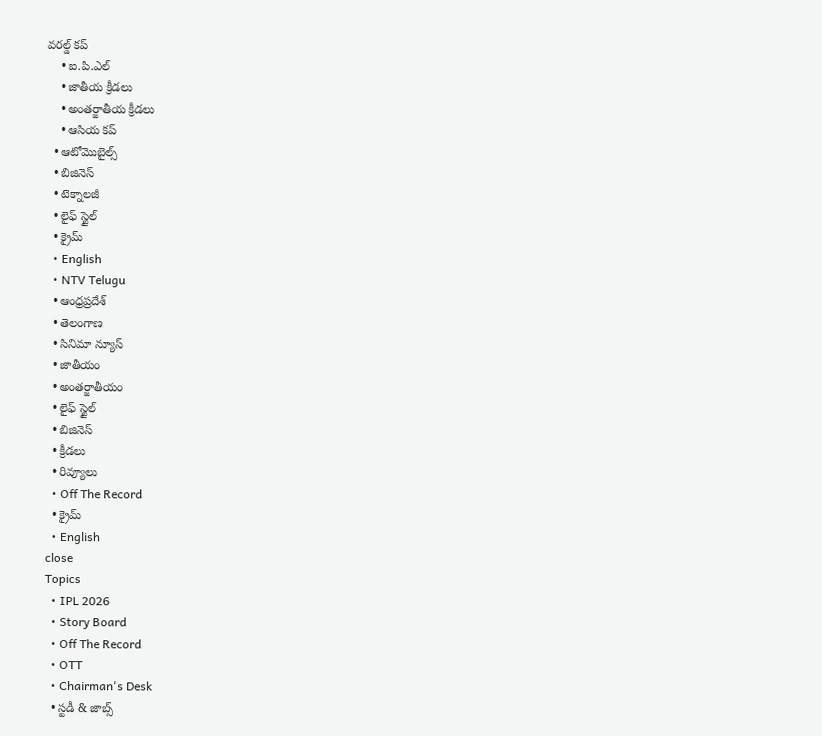వరల్డ్ కప్
    • ఐ.పి.ఎల్
    • జాతీయ క్రీడలు
    • అంతర్జాతీయ క్రీడలు
    • ఆసియ కప్
  • ఆటోమొబైల్స్
  • బిజినెస్‌
  • టెక్నాలజీ
  • లైఫ్ స్టైల్
  • క్రైమ్
  • English
  • NTV Telugu
  • ఆంధ్రప్రదేశ్
  • తెలంగాణ
  • సినిమా న్యూస్
  • జాతీయం
  • అంతర్జాతీయం
  • లైఫ్ స్టైల్
  • బిజినెస్‌
  • క్రీడలు
  • రివ్యూలు
  • Off The Record
  • క్రైమ్
  • English
close
Topics
  • IPL 2026
  • Story Board
  • Off The Record
  • OTT
  • Chairman's Desk
  • స్టడీ & జాబ్స్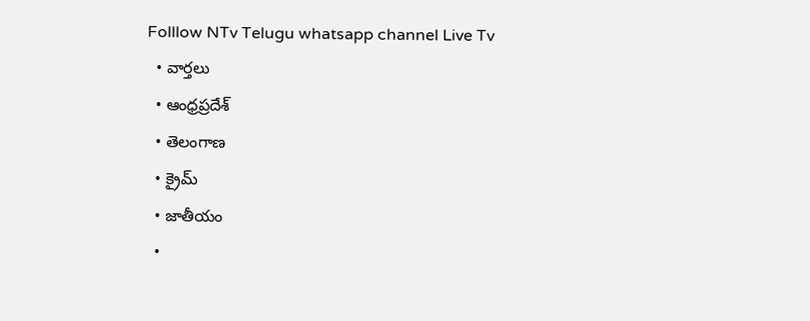Folllow NTv Telugu whatsapp channel Live Tv
  • వార్తలు
  • ఆంధ్రప్రదేశ్
  • తెలంగాణ
  • క్రైమ్
  • జాతీయం
  •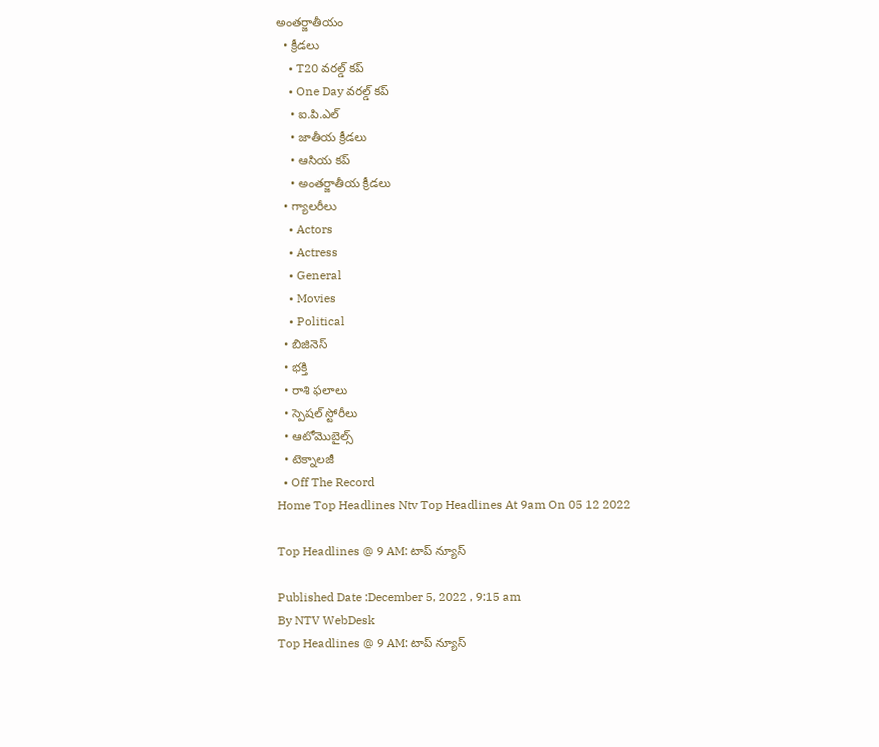అంతర్జాతీయం
  • క్రీడలు
    • T20 వరల్డ్ కప్
    • One Day వరల్డ్ కప్
    • ఐ.పి.ఎల్
    • జాతీయ క్రీడలు
    • ఆసియ కప్
    • అంతర్జాతీయ క్రీడలు
  • గ్యాలరీలు
    • Actors
    • Actress
    • General
    • Movies
    • Political
  • బిజినెస్‌
  • భక్తి
  • రాశి ఫలాలు
  • స్పెషల్‌ స్టోరీలు
  • ఆటోమొబైల్స్
  • టెక్నాలజీ
  • Off The Record
Home Top Headlines Ntv Top Headlines At 9am On 05 12 2022

Top Headlines @ 9 AM: టాప్‌ న్యూస్‌

Published Date :December 5, 2022 , 9:15 am
By NTV WebDesk
Top Headlines @ 9 AM: టాప్‌ న్యూస్‌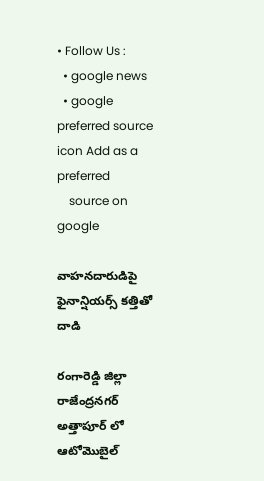• Follow Us :
  • google news
  • google preferred source icon Add as a preferred
    source on google

వాహనదారుడిపై ఫైనాన్షియర్స్‌ కత్తితో దాడి

రంగారెడ్డి జిల్లా రాజేంద్రనగర్ అత్తాపూర్ లో ఆటోమొబైల్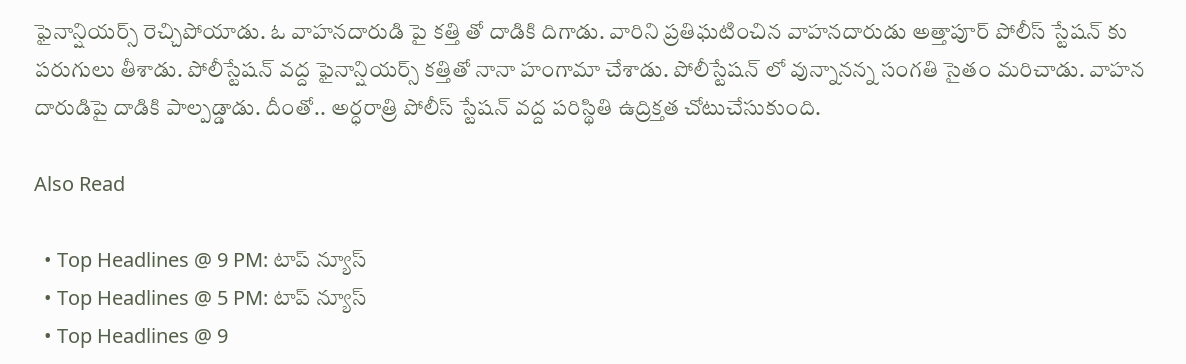ఫైనాన్షియర్స్ రెచ్చిపోయాడు. ఓ వాహనదారుడి పై కత్తి తో దాడికి దిగాడు. వారిని ప్రతిఘటించిన వాహనదారుడు అత్తాపూర్ పోలీస్ స్టేషన్ కు పరుగులు తీశాడు. పోలీస్టేషన్‌ వద్ద ఫైనాన్షియర్స్‌ కత్తితో నానా హంగామా చేశాడు. పోలీస్టేషన్‌ లో వున్నానన్న సంగతి సైతం మరిచాడు. వాహన దారుడిపై దాడికి పాల్పడ్డాడు. దీంతో.. అర్ధరాత్రి పోలీస్‌ స్టేషన్ వద్ద పరిస్థితి ఉద్రిక్తత చోటుచేసుకుంది.

Also Read

  • Top Headlines @ 9 PM: టాప్‌ న్యూస్‌
  • Top Headlines @ 5 PM: టాప్‌ న్యూస్‌
  • Top Headlines @ 9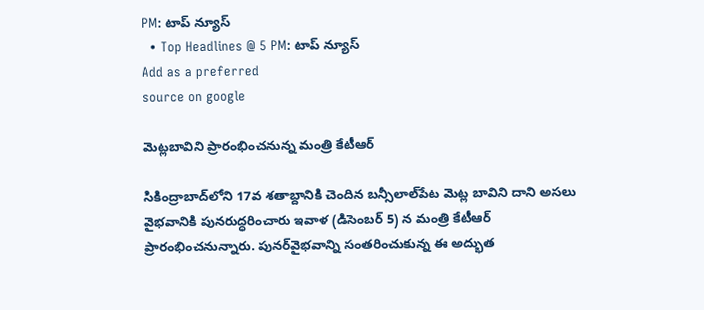PM: టాప్‌ న్యూస్‌
  • Top Headlines @ 5 PM: టాప్‌ న్యూస్‌
Add as a preferred
source on google

మెట్లబావిని ప్రారంభించనున్న మంత్రి కేటీఆర్‌

సికింద్రాబాద్‌లోని 17వ శతాబ్దానికి చెందిన బన్సీలాల్‌పేట మెట్ల బావిని దాని అసలు వైభవానికి పునరుద్ధరించారు ఇవాళ (డిసెంబర్ 5) న మంత్రి కేటీఆర్‌ ప్రారంభించనున్నారు. పునర్‌వైభవాన్ని సంతరించుకున్న ఈ అద్భుత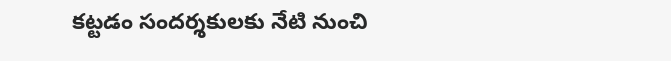కట్టడం సందర్శకులకు నేటి నుంచి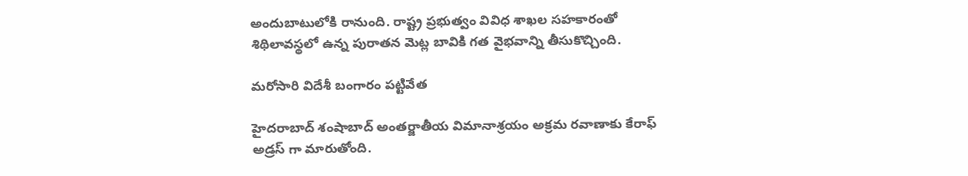అందుబాటులోకి రానుంది. రాష్ట్ర ప్రభుత్వం వివిధ శాఖల సహకారంతో శిథిలావస్థలో ఉన్న పురాతన మెట్ల బావికి గత వైభవాన్ని తీసుకొచ్చింది.

మరోసారి విదేశీ బంగారం పట్టివేత

హైదరాబాద్‌ శంషాబాద్‌ అంతర్జాతీయ విమానాశ్రయం అక్రమ రవాణాకు కేరాఫ్‌ అడ్రస్‌ గా మారుతోంది.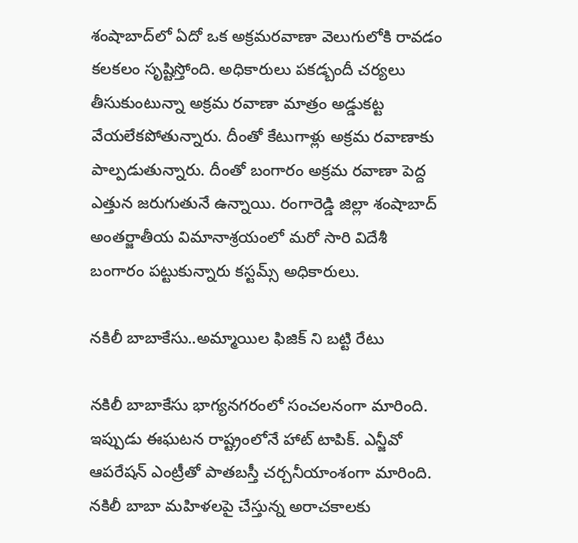శంషాబాద్‌లో ఏదో ఒక అక్రమరవాణా వెలుగులోకి రావడం కలకలం సృష్టిస్తోంది. అధికారులు పకడ్బందీ చర్యలు తీసుకుంటున్నా అక్రమ రవాణా మాత్రం అడ్డుకట్ట వేయలేకపోతున్నారు. దీంతో కేటుగాళ్లు అక్రమ రవాణాకు పాల్పడుతున్నారు. దీంతో బంగారం అక్రమ రవాణా పెద్ద ఎత్తున జరుగుతునే ఉన్నాయి. రంగారెడ్డి జిల్లా శంషాబాద్ అంతర్జాతీయ విమానాశ్రయంలో మరో సారి విదేశీ బంగారం పట్టుకున్నారు కస్టమ్స్ అధికారులు.

నకిలీ బాబాకేసు..అమ్మాయిల ఫిజిక్ ని బట్టి రేటు

నకిలీ బాబాకేసు భాగ్యనగరంలో సంచలనంగా మారింది. ఇప్పుడు ఈఘటన రాష్ట్రంలోనే హాట్ టాపిక్‌. ఎన్జీవో ఆపరేషన్ ఎంట్రీతో పాతబస్తీ చర్చనీయాంశంగా మారింది. నకిలీ బాబా మహిళలపై చేస్తున్న అరాచకాలకు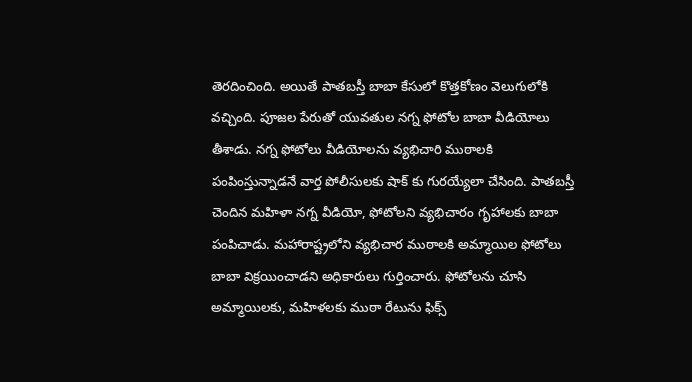తెరదించింది. అయితే పాతబస్తీ బాబా కేసులో కొత్తకోణం వెలుగులోకి వచ్చింది. పూజల పేరుతో యువతుల నగ్న ఫోటోల బాబా వీడియోలు తీశాడు. నగ్న ఫోటోలు వీడియోలను వ్యభిచారి ముఠాలకి పంపింస్తున్నాడనే వార్త పోలీసులకు షాక్‌ కు గురయ్యేలా చేసింది. పాతబస్తీ చెందిన మహిళా నగ్న వీడియో, ఫోటోలని వ్యభిచారం గృహాలకు బాబా పంపిచాడు. మహారాష్ట్రలోని వ్యభిచార ముఠాలకి అమ్మాయిల ఫోటోలు బాబా విక్రయించాడని అధికారులు గుర్తించారు. ఫోటోలను చూసి అమ్మాయిలకు, మహిళలకు ముఠా రేటును ఫిక్స్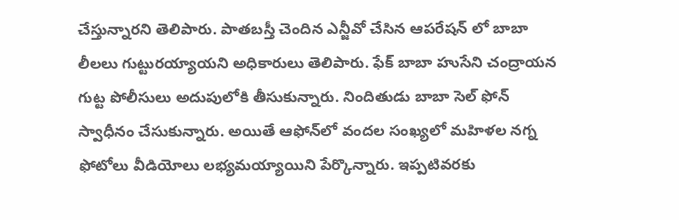చేస్తున్నారని తెలిపారు. పాతబస్తీ చెందిన ఎన్జీవో చేసిన ఆపరేషన్ లో బాబా లీలలు గుట్టురయ్యాయని అధికారులు తెలిపారు. ఫేక్‌ బాబా హుసేని చంద్రాయన గుట్ట పోలీసులు అదుపులోకి తీసుకున్నారు. నిందితుడు బాబా సెల్ ఫోన్ స్వాధీనం చేసుకున్నారు. అయితే ఆఫోన్‌లో వందల సంఖ్యలో మహిళల నగ్న ఫోటోలు వీడియోలు లభ్యమయ్యాయిని పేర్కొన్నారు. ఇప్పటివరకు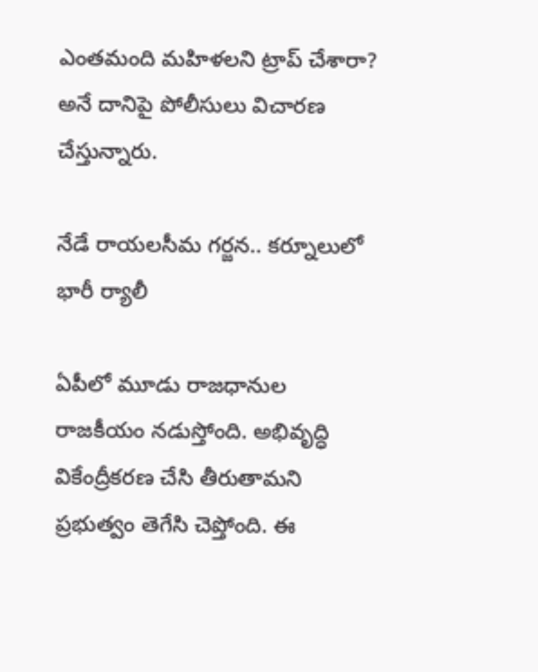ఎంతమంది మహిళలని ట్రాప్ చేశారా? అనే దానిపై పోలీసులు విచారణ చేస్తున్నారు.

నేడే రాయలసీమ గర్జన.. కర్నూలులో భారీ ర్యాలీ

ఏపీలో మూడు రాజధానుల రాజకీయం నడుస్తోంది. అభివృద్ధి వికేంద్రీకరణ చేసి తీరుతామని ప్రభుత్వం తెగేసి చెప్తోంది. ఈ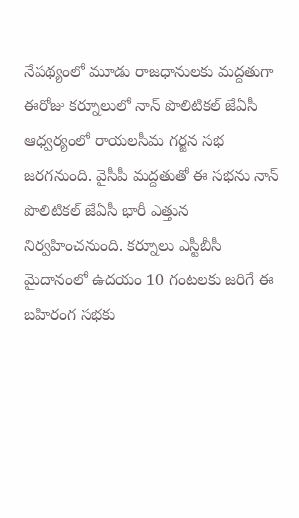నేపథ్యంలో మూడు రాజధానులకు మద్దతుగా ఈరోజు కర్నూలులో నాన్ పొలిటికల్ జేఏసీ ఆధ్వర్యంలో రాయలసీమ గర్జన సభ జరగనుంది. వైసీపీ మద్దతుతో ఈ సభను నాన్ పొలిటికల్ జేఏసీ భారీ ఎత్తున నిర్వహించనుంది. కర్నూలు ఎస్టీబీసీ మైదానంలో ఉదయం 10 గంటలకు జరిగే ఈ బహిరంగ సభకు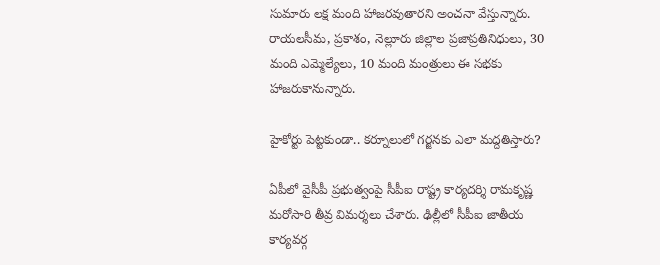సుమారు లక్ష మంది హాజరవుతారని అంచనా వేస్తున్నారు. రాయలసీమ, ప్రకాశం, నెల్లూరు జిల్లాల ప్రజాప్రతినిధులు, 30 మంది ఎమ్మెల్యేలు, 10 మంది మంత్రులు ఈ సభకు హాజరుకానున్నారు.

హైకోర్టు పెట్టకుండా.. కర్నూలులో గర్జనకు ఎలా మద్దతిస్తారు?

ఏపీలో వైసీపీ ప్రభుత్వంపై సీపీఐ రాష్ట్ర కార్యదర్శి రామకృష్ణ మరోసారి తీవ్ర విమర్శలు చేశారు. ఢిల్లీలో సీపీఐ జాతీయ కార్యవర్గ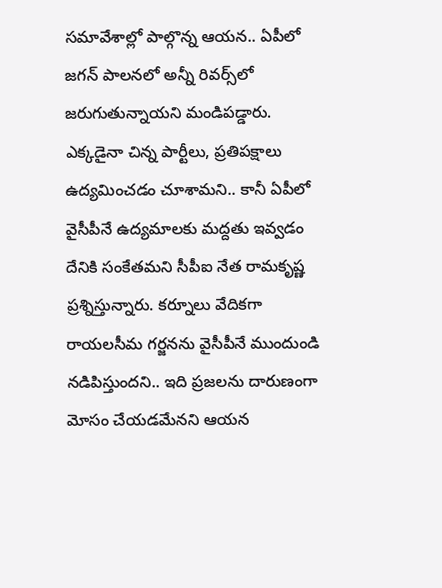సమావేశాల్లో పాల్గొన్న ఆయన.. ఏపీలో జగన్ పాలనలో అన్నీ రివర్స్‌లో జరుగుతున్నాయని మండిపడ్డారు. ఎక్కడైనా చిన్న పార్టీలు, ప్రతిపక్షాలు ఉద్యమించడం చూశామని.. కానీ ఏపీలో వైసీపీనే ఉద్యమాలకు మద్దతు ఇవ్వడం దేనికి సంకేతమని సీపీఐ నేత రామకృష్ణ ప్రశ్నిస్తున్నారు. కర్నూలు వేదికగా రాయలసీమ గర్జనను వైసీపీనే ముందుండి నడిపిస్తుందని.. ఇది ప్రజలను దారుణంగా మోసం చేయడమేనని ఆయన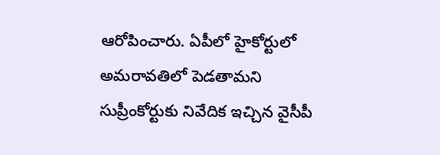ఆరోపించారు. ఏపీలో హైకోర్టులో అమరావతిలో పెడతామని సుప్రీంకోర్టుకు నివేదిక ఇచ్చిన వైసీపీ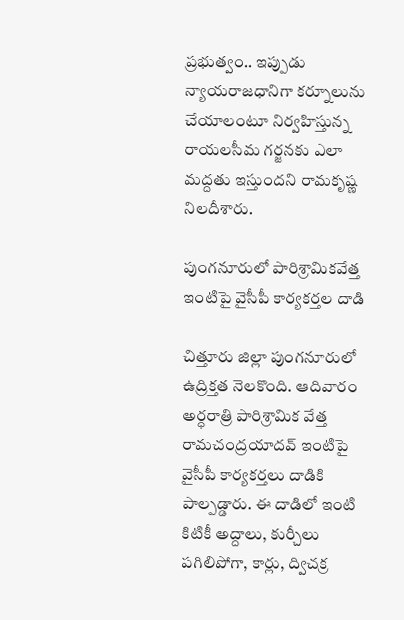ప్రభుత్వం.. ఇప్పుడు న్యాయరాజధానిగా కర్నూలును చేయాలంటూ నిర్వహిస్తున్న రాయలసీమ గర్జనకు ఎలా మద్దతు ఇస్తుందని రామకృష్ణ నిలదీశారు.

పుంగనూరులో పారిశ్రామికవేత్త ఇంటిపై వైసీపీ కార్యకర్తల దాడి

చిత్తూరు జిల్లా పుంగనూరులో ఉద్రిక్తత నెలకొంది. ఆదివారం అర్ధరాత్రి పారిశ్రామిక వేత్త రామచంద్రయాదవ్ ఇంటిపై వైసీపీ కార్యకర్తలు దాడికి పాల్పడ్డారు. ఈ దాడిలో ఇంటి కిటికీ అద్దాలు, కుర్చీలు పగిలిపోగా, కార్లు, ద్విచక్ర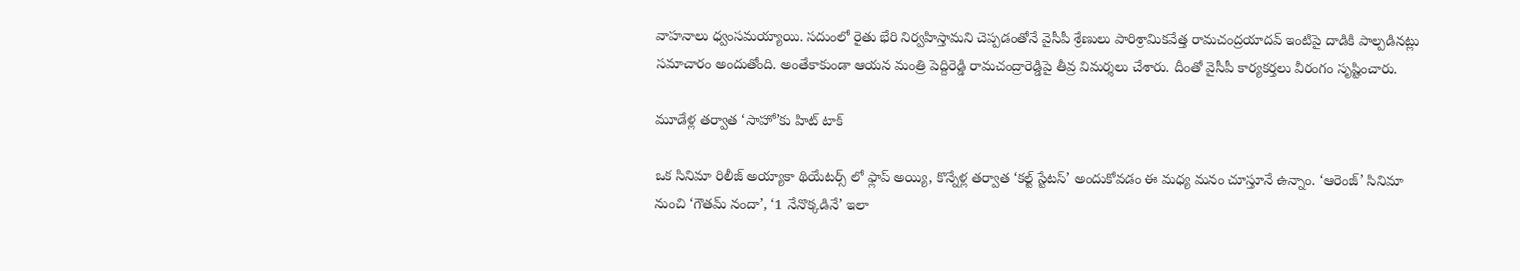వాహనాలు ధ్వంసమయ్యాయి. సదుంలో రైతు భేరి నిర్వహిస్తామని చెప్పడంతోనే వైసీపీ శ్రేణులు పారిశ్రామికవేత్త రామచంద్రయాదవ్ ఇంటిపై దాడికి పాల్పడినట్లు సమాచారం అందుతోంది. అంతేకాకుండా ఆయన మంత్రి పెద్దిరెడ్డి రామచంద్రారెడ్డిపై తీవ్ర విమర్శలు చేశారు. దీంతో వైసీపీ కార్యకర్తలు వీరంగం సృష్టించారు.

మూడేళ్ల తర్వాత ‘సాహో’కు హిట్ టాక్

ఒక సినిమా రిలీజ్ అయ్యాకా థియేటర్స్ లో ఫ్లాప్ అయ్యి, కొన్నేళ్ల తర్వాత ‘కల్ట్ స్టేటస్’ అందుకోవడం ఈ మధ్య మనం చూస్తూనే ఉన్నాం. ‘ఆరెంజ్’ సినిమా నుంచి ‘గౌతమ్ నందా’, ‘1 నేనొక్కడినే’ ఇలా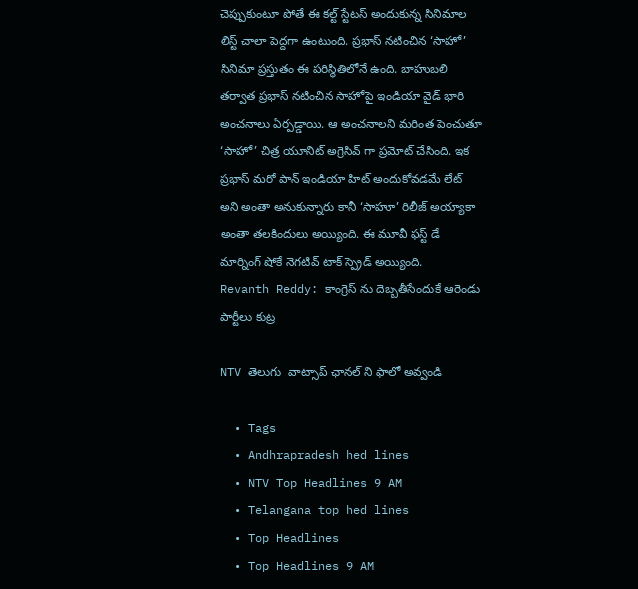చెప్పుకుంటూ పోతే ఈ కల్ట్ స్టేటస్ అందుకున్న సినిమాల లిస్ట్ చాలా పెద్దగా ఉంటుంది. ప్రభాస్ నటించిన ‘సాహో’ సినిమా ప్రస్తుతం ఈ పరిస్థితిలోనే ఉంది. బాహుబలి తర్వాత ప్రభాస్ నటించిన సాహోపై ఇండియా వైడ్ భారి అంచనాలు ఏర్పడ్డాయి. ఆ అంచనాలని మరింత పెంచుతూ ‘సాహో’ చిత్ర యూనిట్ అగ్రెసివ్ గా ప్రమోట్ చేసింది. ఇక ప్రభాస్ మరో పాన్ ఇండియా హిట్ అందుకోవడమే లేట్ అని అంతా అనుకున్నారు కానీ ‘సాహూ’ రిలీజ్ అయ్యాకా అంతా తలకిందులు అయ్యింది. ఈ మూవీ ఫస్ట్ డే మార్నింగ్ షోకే నెగటివ్ టాక్ స్ప్రెడ్ అయ్యింది.
Revanth Reddy: కాంగ్రెస్ ను దెబ్బతీసేందుకే ఆరెండు పార్టీలు కుట్ర

NTV తెలుగు  వాట్సాప్ ఛానల్ ని ఫాలో అవ్వండి

  • Tags
  • Andhrapradesh hed lines
  • NTV Top Headlines 9 AM
  • Telangana top hed lines
  • Top Headlines
  • Top Headlines 9 AM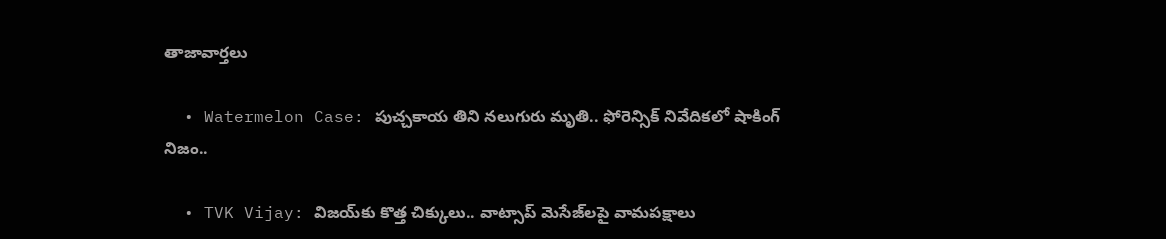తాజావార్తలు

  • Watermelon Case: పుచ్చకాయ తిని నలుగురు మృతి.. ఫోరెన్సిక్ నివేదికలో షాకింగ్ నిజం..

  • TVK Vijay: విజయ్‌కు కొత్త చిక్కులు.. వాట్సాప్ మెసేజ్‌లపై వామపక్షాలు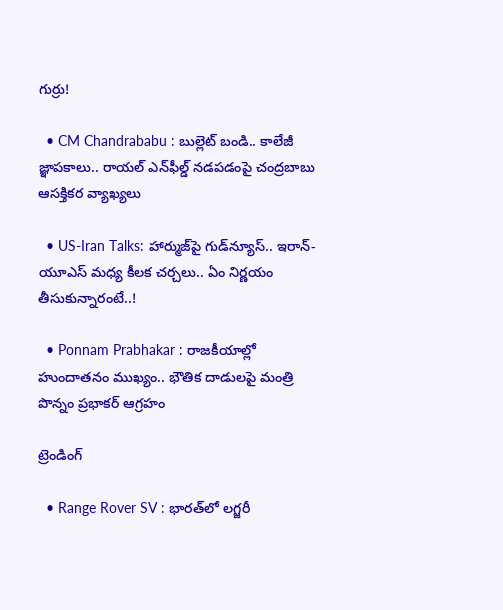గుర్రు!

  • CM Chandrababu : బుల్లెట్ బండి.. కాలేజీ జ్ఞాపకాలు.. రాయల్ ఎన్‌ఫీల్డ్ నడపడంపై చంద్రబాబు ఆసక్తికర వ్యాఖ్యలు

  • US-Iran Talks: హార్ముజ్‌పై గుడ్‌న్యూస్.. ఇరాన్-యూఎస్ మధ్య కీలక చర్చలు.. ఏం నిర్ణయం తీసుకున్నారంటే..!

  • Ponnam Prabhakar : రాజకీయాల్లో హుందాతనం ముఖ్యం.. భౌతిక దాడులపై మంత్రి పొన్నం ప్రభాకర్ ఆగ్రహం

ట్రెండింగ్‌

  • Range Rover SV : భారత్‌లో లగ్జరీ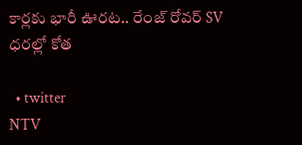కార్లకు భారీ ఊరట.. రేంజ్ రోవర్ SV ధరల్లో కోత

  • twitter
NTV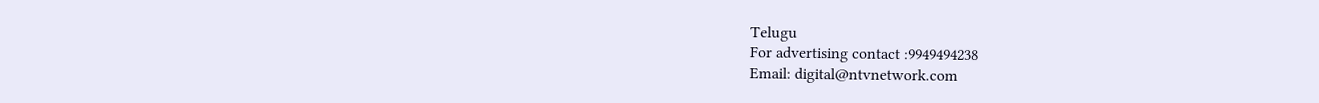Telugu
For advertising contact :9949494238
Email: digital@ntvnetwork.com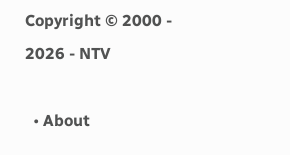Copyright © 2000 - 2026 - NTV

  • About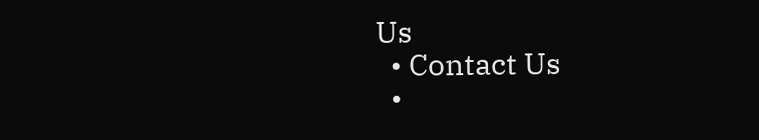Us
  • Contact Us
  •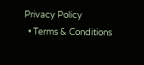Privacy Policy
  • Terms & Conditions